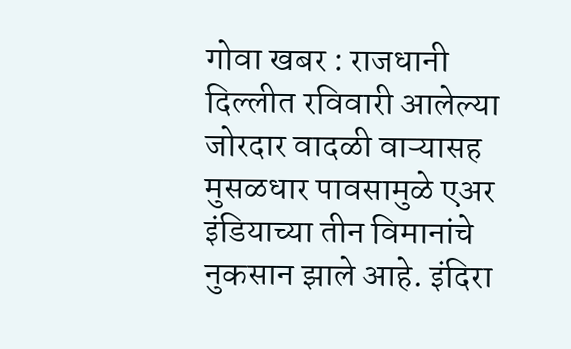गोवा खबर : राजधानी दिल्लीत रविवारी आलेल्या जोरदार वादळी वाऱ्यासह मुसळधार पावसामुळे एअर इंडियाच्या तीन विमानांचे नुकसान झाले आहे. इंदिरा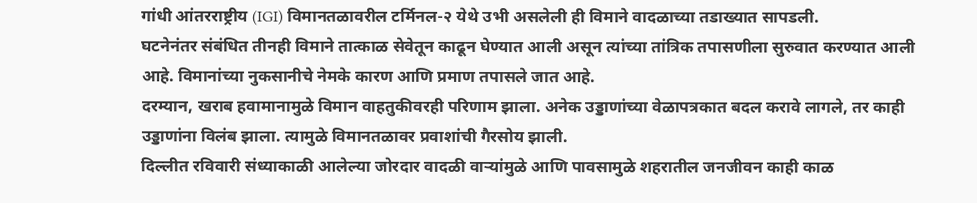गांधी आंतरराष्ट्रीय (IGI) विमानतळावरील टर्मिनल-२ येथे उभी असलेली ही विमाने वादळाच्या तडाख्यात सापडली.
घटनेनंतर संबंधित तीनही विमाने तात्काळ सेवेतून काढून घेण्यात आली असून त्यांच्या तांत्रिक तपासणीला सुरुवात करण्यात आली आहे. विमानांच्या नुकसानीचे नेमके कारण आणि प्रमाण तपासले जात आहे.
दरम्यान, खराब हवामानामुळे विमान वाहतुकीवरही परिणाम झाला. अनेक उड्डाणांच्या वेळापत्रकात बदल करावे लागले, तर काही उड्डाणांना विलंब झाला. त्यामुळे विमानतळावर प्रवाशांची गैरसोय झाली.
दिल्लीत रविवारी संध्याकाळी आलेल्या जोरदार वादळी वाऱ्यांमुळे आणि पावसामुळे शहरातील जनजीवन काही काळ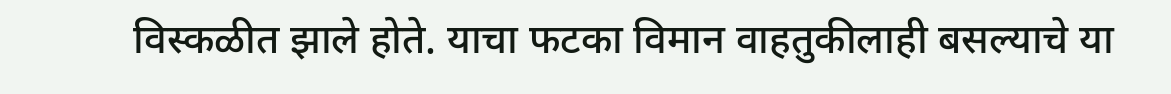विस्कळीत झाले होते. याचा फटका विमान वाहतुकीलाही बसल्याचे या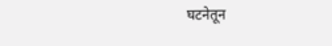घटनेतून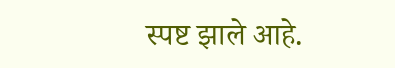स्पष्ट झाले आहे.